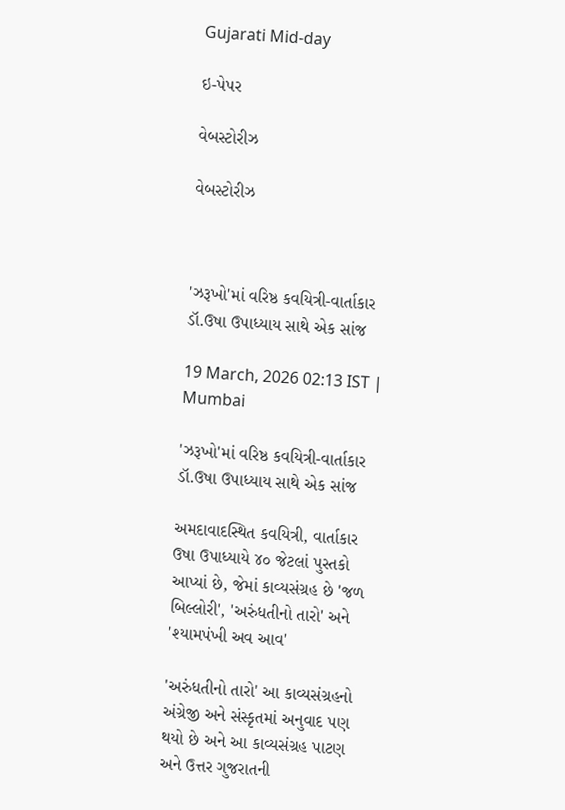Gujarati Mid-day

ઇ-પેપર

વેબસ્ટોરીઝ

વેબસ્ટોરીઝ



'ઝરૂખો'માં વરિષ્ઠ કવયિત્રી-વાર્તાકાર ડૉ.ઉષા ઉપાધ્યાય સાથે એક સાંજ

19 March, 2026 02:13 IST | Mumbai

'ઝરૂખો'માં વરિષ્ઠ કવયિત્રી-વાર્તાકાર ડૉ.ઉષા ઉપાધ્યાય સાથે એક સાંજ

અમદાવાદસ્થિત કવયિત્રી, વાર્તાકાર ઉષા ઉપાધ્યાયે ૪૦ જેટલાં પુસ્તકો આપ્યાં છે, જેમાં કાવ્યસંગ્રહ છે 'જળ બિલ્લોરી', 'અરુંધતીનો તારો' અને 'શ્યામપંખી અવ આવ'

'અરુંધતીનો તારો' આ કાવ્યસંગ્રહનો અંગ્રેજી અને સંસ્કૃતમાં અનુવાદ પણ થયો છે અને આ કાવ્યસંગ્રહ પાટણ અને ઉત્તર ગુજરાતની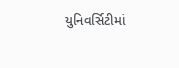યુનિવર્સિટીમાં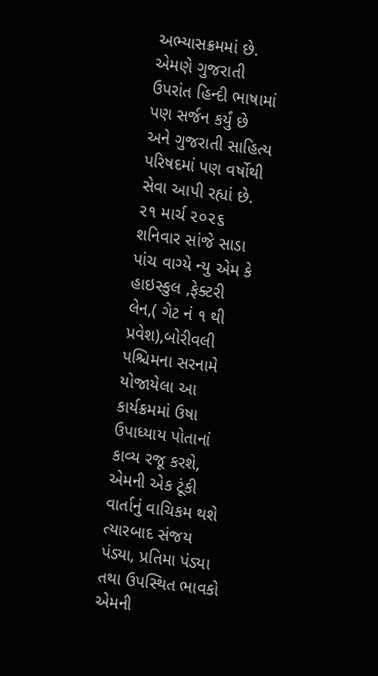અભ્યાસક્રમમાં છે. એમણે ગુજરાતી ઉપરાંત હિન્દી ભાષામાં પણ સર્જન કર્યું છે અને ગુજરાતી સાહિત્ય પરિષદમાં પણ વર્ષોથી સેવા આપી રહ્યાં છે. ૨૧ માર્ચ ૨૦૨૬ શનિવાર સાંજે સાડા પાંચ વાગ્યે ન્યુ એમ કે હાઇસ્કુલ ,ફેક્ટરી લેન,( ગેટ નં ૧ થી પ્રવેશ),બોરીવલી પશ્ચિમના સરનામે યોજાયેલા આ કાર્યક્રમમાં ઉષા ઉપાધ્યાય પોતાનાં કાવ્ય રજૂ કરશે, એમની એક ટૂંકી વાર્તાનું વાચિકમ થશે ત્યારબાદ સંજય પંડ્યા, પ્રતિમા પંડ્યા તથા ઉપસ્થિત ભાવકો એમની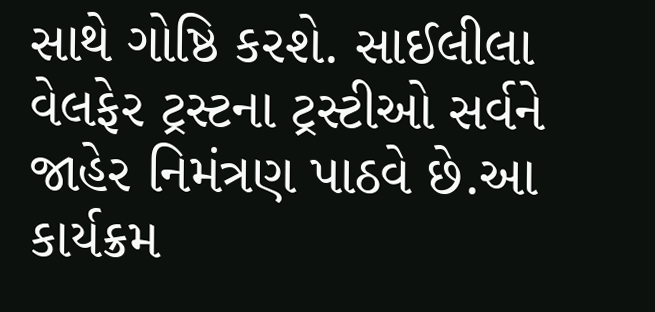સાથે ગોષ્ઠિ કરશે. સાઈલીલા વેલફેર ટ્રસ્ટના ટ્રસ્ટીઓ સર્વને જાહેર નિમંત્રણ પાઠવે છે.આ કાર્યક્રમ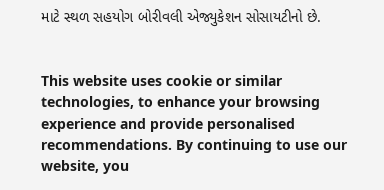માટે સ્થળ સહયોગ બોરીવલી એજ્યુકેશન સોસાયટીનો છે.


This website uses cookie or similar technologies, to enhance your browsing experience and provide personalised recommendations. By continuing to use our website, you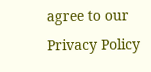agree to our Privacy Policy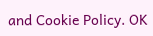and Cookie Policy. OK